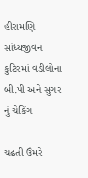હીરામણિ સાંધ્યજીવન કુટિરમાં વડીલોના બી.પી અને સુગર નું ચેકિંગ

ચઢતી ઉંમરે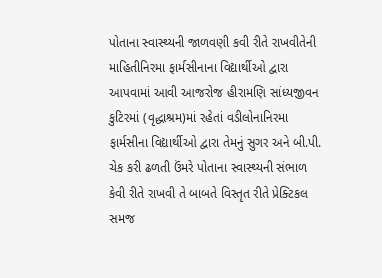પોતાના સ્વાસ્થ્યની જાળવણી કવી રીતે રાખવીતેની માહિતીનિરમા ફાર્મસીનાના વિદ્યાર્થીઓ દ્વારા આપવામાં આવી આજરોજ હીરામણિ સાંધ્યજીવન કુટિરમાં (વૃદ્ધાશ્રમ)માં રહેતાં વડીલોનાનિરમા ફાર્મસીના વિદ્યાર્થીઓ દ્વારા તેમનું સુગર અને બી.પી. ચેક કરી ઢળતી ઉંમરે પોતાના સ્વાસ્થ્યની સંભાળ કેવી રીતે રાખવી તે બાબતે વિસ્તૃત રીતે પ્રેક્ટિકલ સમજ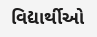વિદ્યાર્થીઓ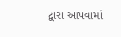દ્વારા આપવામાં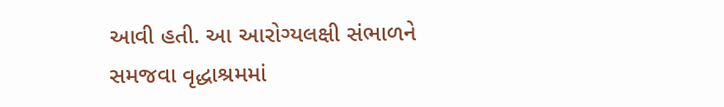આવી હતી. આ આરોગ્યલક્ષી સંભાળને સમજવા વૃદ્ધાશ્રમમાં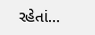રહેતાં…